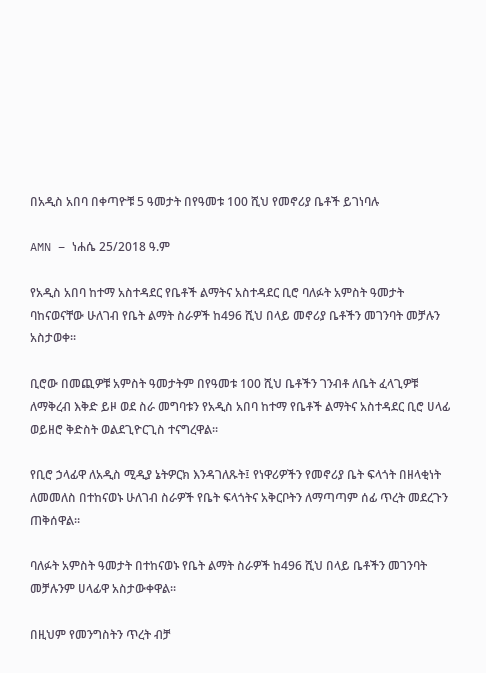በአዲስ አበባ በቀጣዮቹ 5 ዓመታት በየዓመቱ 100 ሺህ የመኖሪያ ቤቶች ይገነባሉ

AMN – ነሐሴ 25/2018 ዓ.ም

የአዲስ አበባ ከተማ አስተዳደር የቤቶች ልማትና አስተዳደር ቢሮ ባለፉት አምስት ዓመታት ባከናወናቸው ሁለገብ የቤት ልማት ስራዎች ከ496 ሺህ በላይ መኖሪያ ቤቶችን መገንባት መቻሉን አስታወቀ፡፡

ቢሮው በመጪዎቹ አምስት ዓመታትም በየዓመቱ 100 ሺህ ቤቶችን ገንብቶ ለቤት ፈላጊዎቹ ለማቅረብ እቅድ ይዞ ወደ ስራ መግባቱን የአዲስ አበባ ከተማ የቤቶች ልማትና አስተዳደር ቢሮ ሀላፊ ወይዘሮ ቅድስት ወልደጊዮርጊስ ተናግረዋል፡፡

የቢሮ ኃላፊዋ ለአዲስ ሚዲያ ኔትዎርክ እንዳገለጹት፤ የነዋሪዎችን የመኖሪያ ቤት ፍላጎት በዘላቂነት ለመመለስ በተከናወኑ ሁለገብ ስራዎች የቤት ፍላጎትና አቅርቦትን ለማጣጣም ሰፊ ጥረት መደረጉን ጠቅሰዋል።

ባለፉት አምስት ዓመታት በተከናወኑ የቤት ልማት ስራዎች ከ496 ሺህ በላይ ቤቶችን መገንባት መቻሉንም ሀላፊዋ አስታውቀዋል፡፡

በዚህም የመንግስትን ጥረት ብቻ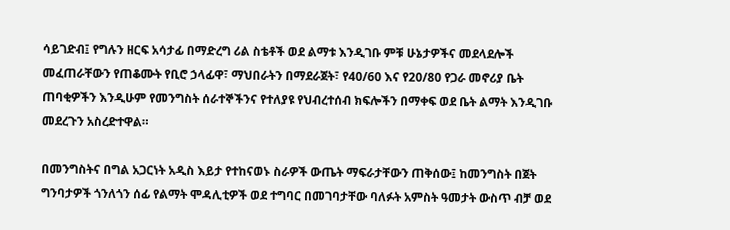ሳይገድብ፤ የግሉን ዘርፍ አሳታፊ በማድረግ ሪል ስቴቶች ወደ ልማቱ እንዲገቡ ምቹ ሁኔታዎችና መደላደሎች መፈጠራቸውን የጠቆሙት የቢሮ ኃላፊዋ፣ ማህበራትን በማደራጀት፣ የ40/60 እና የ20/80 የጋራ መኖሪያ ቤት ጠባቂዎችን እንዲሁም የመንግስት ሰራተኞችንና የተለያዩ የህብረተሰብ ክፍሎችን በማቀፍ ወደ ቤት ልማት እንዲገቡ መደረጉን አስረድተዋል።

በመንግስትና በግል አጋርነት አዲስ እይታ የተከናወኑ ስራዎች ውጤት ማፍራታቸውን ጠቅሰው፤ ከመንግስት በጀት ግንባታዎች ጎንለጎን ሰፊ የልማት ሞዳሊቲዎች ወደ ተግባር በመገባታቸው ባለፉት አምስት ዓመታት ውስጥ ብቻ ወደ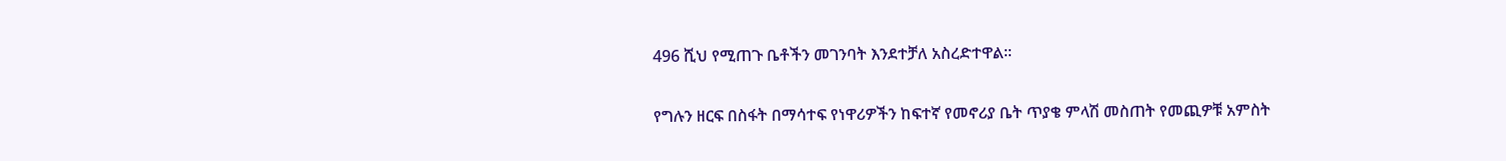496 ሺህ የሚጠጉ ቤቶችን መገንባት እንደተቻለ አስረድተዋል።

የግሉን ዘርፍ በስፋት በማሳተፍ የነዋሪዎችን ከፍተኛ የመኖሪያ ቤት ጥያቄ ምላሽ መስጠት የመጪዎቹ አምስት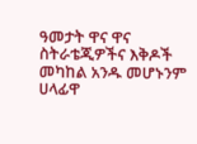ዓመታት ዋና ዋና ስትራቴጂዎችና እቅዶች መካከል አንዱ መሆኑንም ሀላፊዋ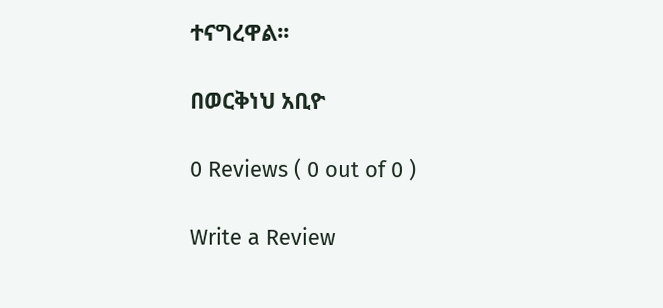ተናግረዋል፡፡

በወርቅነህ አቢዮ

0 Reviews ( 0 out of 0 )

Write a Review